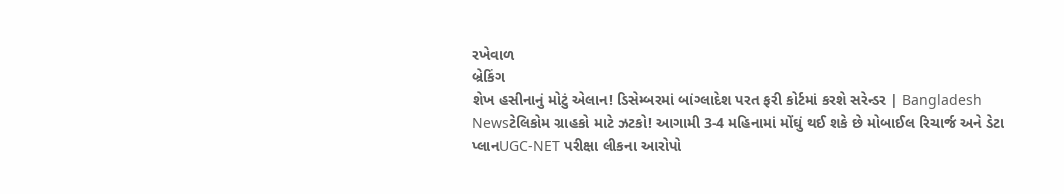રખેવાળ
બ્રેકિંગ
શેખ હસીનાનું મોટું એલાન! ડિસેમ્બરમાં બાંગ્લાદેશ પરત ફરી કોર્ટમાં કરશે સરેન્ડર | Bangladesh Newsટેલિકોમ ગ્રાહકો માટે ઝટકો! આગામી 3-4 મહિનામાં મોંઘું થઈ શકે છે મોબાઈલ રિચાર્જ અને ડેટા પ્લાનUGC-NET પરીક્ષા લીકના આરોપો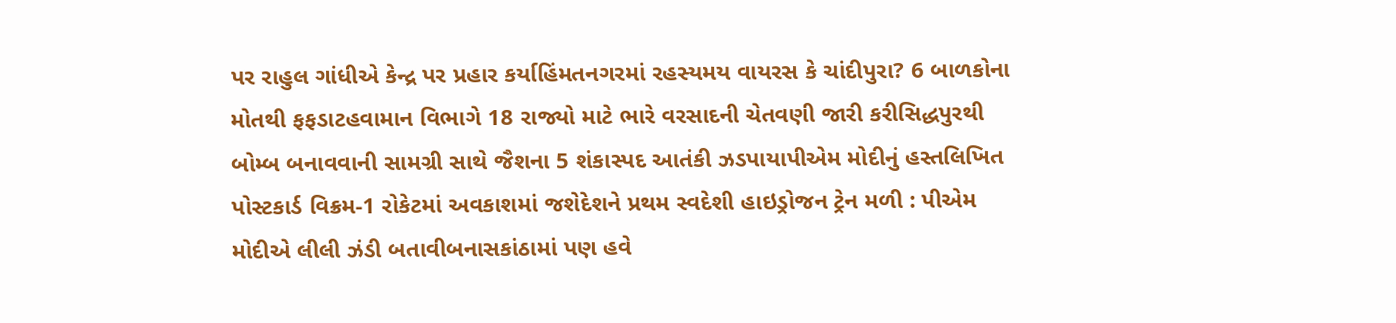પર રાહુલ ગાંધીએ કેન્દ્ર પર પ્રહાર કર્યાહિંમતનગરમાં રહસ્યમય વાયરસ કે ચાંદીપુરા? 6 બાળકોના મોતથી ફફડાટહવામાન વિભાગે 18 રાજ્યો માટે ભારે વરસાદની ચેતવણી જારી કરીસિદ્ધપુરથી બોમ્બ બનાવવાની સામગ્રી સાથે જૈશના 5 શંકાસ્પદ આતંકી ઝડપાયાપીએમ મોદીનું હસ્તલિખિત પોસ્ટકાર્ડ વિક્રમ-1 રોકેટમાં અવકાશમાં જશેદેશને પ્રથમ સ્વદેશી હાઇડ્રોજન ટ્રેન મળી : પીએમ મોદીએ લીલી ઝંડી બતાવીબનાસકાંઠામાં પણ હવે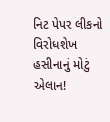નિટ પેપર લીકનો વિરોધશેખ હસીનાનું મોટું એલાન!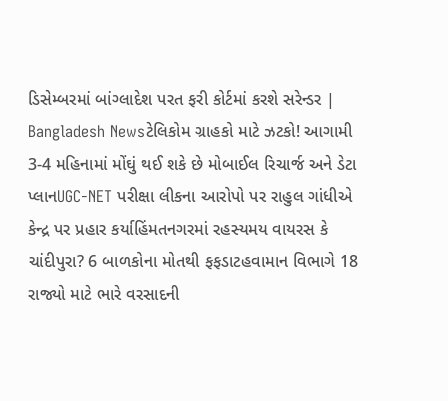ડિસેમ્બરમાં બાંગ્લાદેશ પરત ફરી કોર્ટમાં કરશે સરેન્ડર | Bangladesh Newsટેલિકોમ ગ્રાહકો માટે ઝટકો! આગામી 3-4 મહિનામાં મોંઘું થઈ શકે છે મોબાઈલ રિચાર્જ અને ડેટા પ્લાનUGC-NET પરીક્ષા લીકના આરોપો પર રાહુલ ગાંધીએ કેન્દ્ર પર પ્રહાર કર્યાહિંમતનગરમાં રહસ્યમય વાયરસ કે ચાંદીપુરા? 6 બાળકોના મોતથી ફફડાટહવામાન વિભાગે 18 રાજ્યો માટે ભારે વરસાદની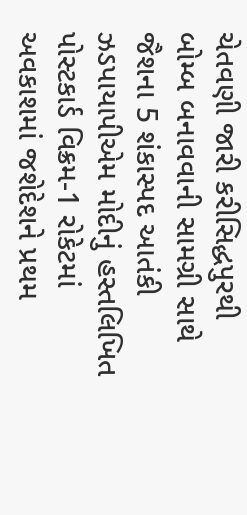ચેતવણી જારી કરીસિદ્ધપુરથી બોમ્બ બનાવવાની સામગ્રી સાથે જૈશના 5 શંકાસ્પદ આતંકી ઝડપાયાપીએમ મોદીનું હસ્તલિખિત પોસ્ટકાર્ડ વિક્રમ-1 રોકેટમાં અવકાશમાં જશેદેશને પ્રથમ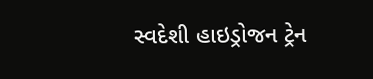સ્વદેશી હાઇડ્રોજન ટ્રેન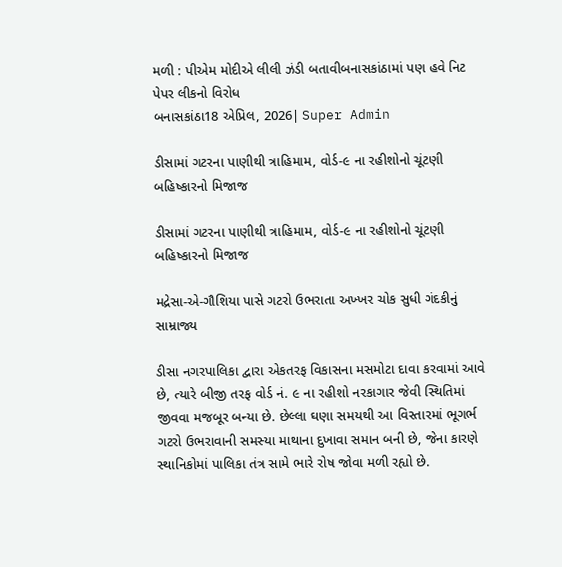મળી : પીએમ મોદીએ લીલી ઝંડી બતાવીબનાસકાંઠામાં પણ હવે નિટ પેપર લીકનો વિરોધ
બનાસકાંઠા18 એપ્રિલ, 2026| Super Admin

ડીસામાં ગટરના પાણીથી ત્રાહિમામ, વોર્ડ-૯ ના રહીશોનો ચૂંટણી બહિષ્કારનો મિજાજ

ડીસામાં ગટરના પાણીથી ત્રાહિમામ, વોર્ડ-૯ ના રહીશોનો ચૂંટણી બહિષ્કારનો મિજાજ

મદ્રેસા-એ-ગૌશિયા પાસે ગટરો ઉભરાતા અખ્ખર ચોક સુધી ગંદકીનું સામ્રાજ્ય

ડીસા નગરપાલિકા દ્વારા એકતરફ વિકાસના મસમોટા દાવા કરવામાં આવે છે, ત્યારે બીજી તરફ વોર્ડ નં. ૯ ના રહીશો નરકાગાર જેવી સ્થિતિમાં જીવવા મજબૂર બન્યા છે. છેલ્લા ઘણા સમયથી આ વિસ્તારમાં ભૂગર્ભ ગટરો ઉભરાવાની સમસ્યા માથાના દુખાવા સમાન બની છે, જેના કારણે સ્થાનિકોમાં પાલિકા તંત્ર સામે ભારે રોષ જોવા મળી રહ્યો છે.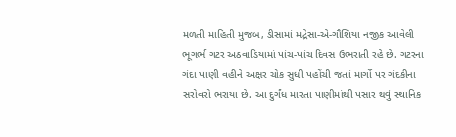મળતી માહિતી મુજબ, ડીસામાં મદ્રેસા-એ-ગૌશિયા નજીક આવેલી ભૂગર્ભ ગટર અઠવાડિયામાં પાંચ-પાંચ દિવસ ઉભરાતી રહે છે. ગટરના ગંદા પાણી વહીને અક્ષર ચોક સુધી પહોંચી જતાં માર્ગો પર ગંદકીના સરોવરો ભરાયા છે. આ દુર્ગંધ મારતા પાણીમાંથી પસાર થવું સ્થાનિક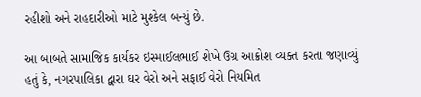રહીશો અને રાહદારીઓ માટે મુશ્કેલ બન્યું છે.

આ બાબતે સામાજિક કાર્યકર ઇસ્માઈલભાઈ શેખે ઉગ્ર આક્રોશ વ્યક્ત કરતા જણાવ્યું હતું કે, નગરપાલિકા દ્વારા ઘર વેરો અને સફાઈ વેરો નિયમિત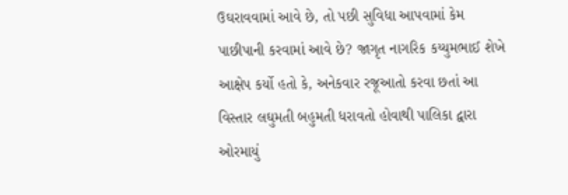ઉઘરાવવામાં આવે છે, તો પછી સુવિધા આપવામાં કેમ પાછીપાની કરવામાં આવે છે? જાગૃત નાગરિક કય્યુમભાઈ શેખે આક્ષેપ કર્યો હતો કે, અનેકવાર રજૂઆતો કરવા છતાં આ વિસ્તાર લઘુમતી બહુમતી ધરાવતો હોવાથી પાલિકા દ્વારા ઓરમાયું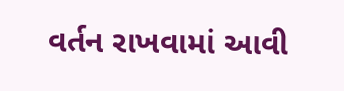વર્તન રાખવામાં આવી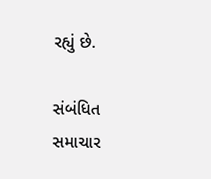રહ્યું છે.

સંબંધિત સમાચાર